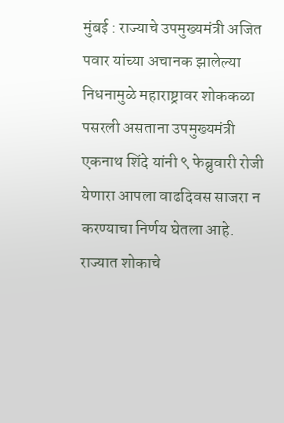मुंबई : राज्याचे उपमुख्यमंत्री अजित पवार यांच्या अचानक झालेल्या निधनामुळे महाराष्ट्रावर शोककळा पसरली असताना उपमुख्यमंत्री एकनाथ शिंदे यांनी ९ फेब्रुवारी रोजी येणारा आपला वाढदिवस साजरा न करण्याचा निर्णय घेतला आहे. राज्यात शोकाचे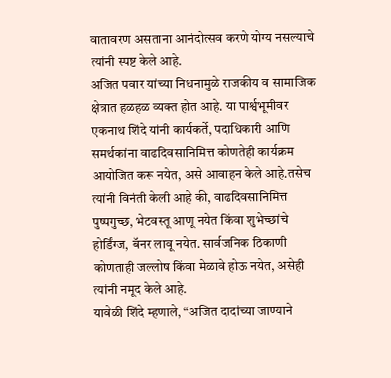वातावरण असताना आनंदोत्सव करणे योग्य नसल्याचे त्यांनी स्पष्ट केले आहे.
अजित पवार यांच्या निधनामुळे राजकीय व सामाजिक क्षेत्रात हळहळ व्यक्त होत आहे. या पार्श्वभूमीवर एकनाथ शिंदे यांनी कार्यकर्ते, पदाधिकारी आणि समर्थकांना वाढदिवसानिमित्त कोणतेही कार्यक्रम आयोजित करू नयेत, असे आवाहन केले आहे.तसेच त्यांनी विनंती केली आहे की, वाढदिवसानिमित्त पुष्पगुच्छ, भेटवस्तू आणू नयेत किंवा शुभेच्छांचे होर्डिंग्ज, बॅनर लावू नयेत. सार्वजनिक ठिकाणी कोणताही जल्लोष किंवा मेळावे होऊ नयेत, असेही त्यांनी नमूद केले आहे.
यावेळी शिंदे म्हणाले, “अजित दादांच्या जाण्याने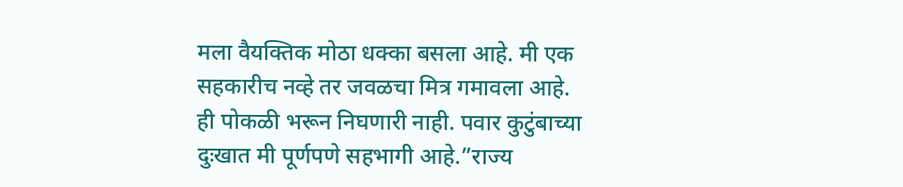मला वैयक्तिक मोठा धक्का बसला आहे. मी एक सहकारीच नव्हे तर जवळचा मित्र गमावला आहे. ही पोकळी भरून निघणारी नाही. पवार कुटुंबाच्या दुःखात मी पूर्णपणे सहभागी आहे.”राज्य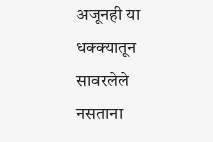अजूनही या धक्क्यातून सावरलेले नसताना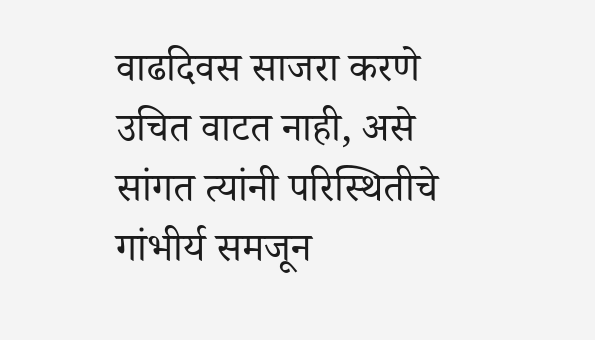वाढदिवस साजरा करणे उचित वाटत नाही, असे सांगत त्यांनी परिस्थितीचे गांभीर्य समजून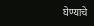घेण्याचे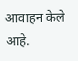आवाहन केले आहे.